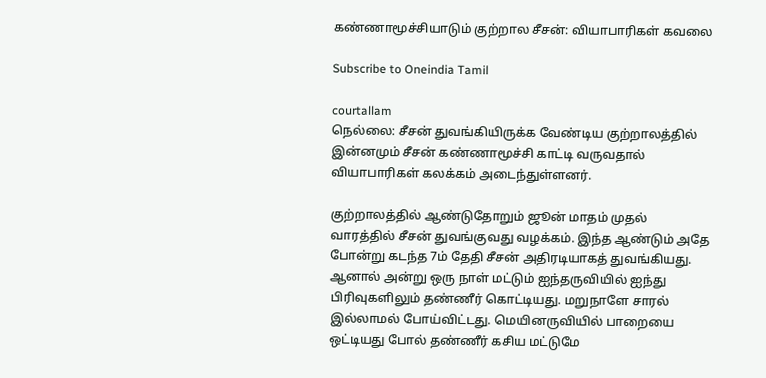கண்ணாமூச்சியாடும் குற்றால சீசன்: வியாபாரிகள் கவலை

Subscribe to Oneindia Tamil

courtallam
நெல்லை: சீசன் துவங்கியிருக்க வேண்டிய குற்றாலத்தில் இன்னமும் சீசன் கண்ணாமூச்சி காட்டி வருவதால் வியாபாரிகள் கலக்கம் அடைந்துள்ளனர்.

குற்றாலத்தில் ஆண்டுதோறும் ஜூன் மாதம் முதல் வாரத்தில் சீசன் துவங்குவது வழக்கம். இந்த ஆண்டும் அதே போன்று கடந்த 7ம் தேதி சீசன் அதிரடியாகத் துவங்கியது. ஆனால் அன்று ஒரு நாள் மட்டும் ஐந்தருவியில் ஐந்து பிரிவுகளிலும் தண்ணீர் கொட்டியது. மறுநாளே சாரல் இல்லாமல் போய்விட்டது. மெயினருவியில் பாறையை ஒட்டியது போல் தண்ணீர் கசிய மட்டுமே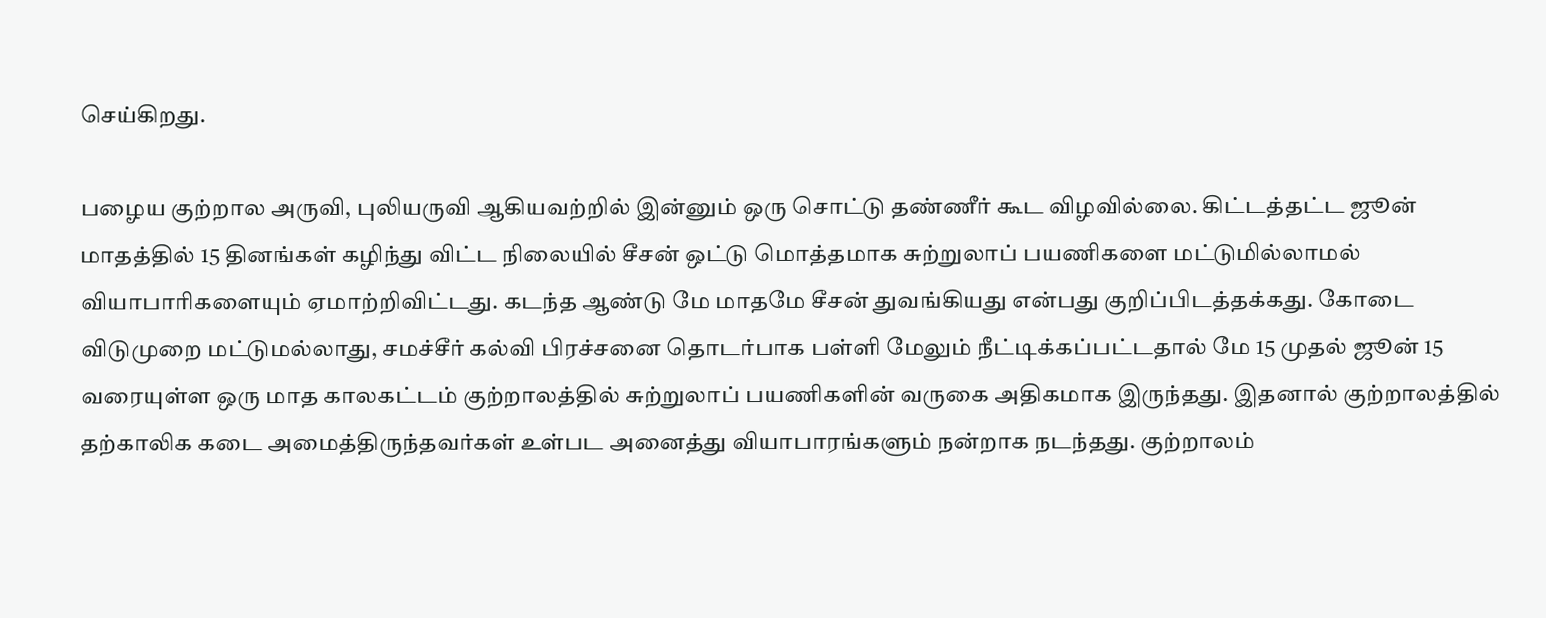செய்கிறது.

பழைய குற்றால அருவி, புலியருவி ஆகியவற்றில் இன்னும் ஒரு சொட்டு தண்ணீர் கூட விழவில்லை. கிட்டத்தட்ட ஜூன் மாதத்தில் 15 தினங்கள் கழிந்து விட்ட நிலையில் சீசன் ஒட்டு மொத்தமாக சுற்றுலாப் பயணிகளை மட்டுமில்லாமல் வியாபாரிகளையும் ஏமாற்றிவிட்டது. கடந்த ஆண்டு மே மாதமே சீசன் துவங்கியது என்பது குறிப்பிடத்தக்கது. கோடை விடுமுறை மட்டுமல்லாது, சமச்சீர் கல்வி பிரச்சனை தொடர்பாக பள்ளி மேலும் நீட்டிக்கப்பட்டதால் மே 15 முதல் ஜூன் 15 வரையுள்ள ஒரு மாத காலகட்டம் குற்றாலத்தில் சுற்றுலாப் பயணிகளின் வருகை அதிகமாக இருந்தது. இதனால் குற்றாலத்தில் தற்காலிக கடை அமைத்திருந்தவர்கள் உள்பட அனைத்து வியாபாரங்களும் நன்றாக நடந்தது. குற்றாலம்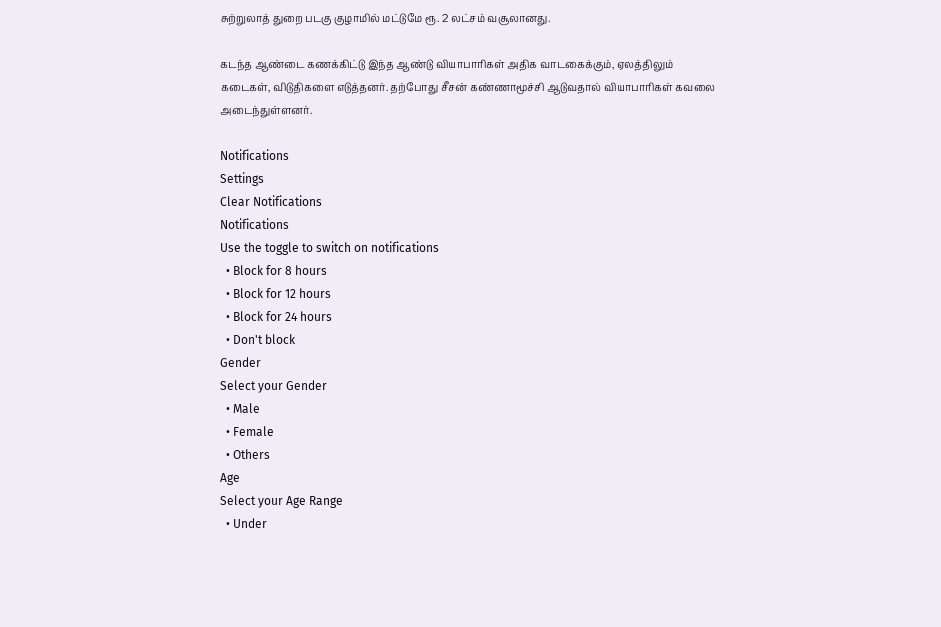சுற்றுலாத் துறை படகு குழாமில் மட்டுமே ரூ. 2 லட்சம் வசூலானது.

கடந்த ஆண்டை கணக்கிட்டு இந்த ஆண்டு வியாபாரிகள் அதிக வாடகைக்கும், ஏலத்திலும் கடைகள், விடுதிகளை எடுத்தனர். தற்போது சீசன் கண்ணாமூச்சி ஆடுவதால் வியாபாரிகள் கவலை அடைந்துள்ளனர்.

Notifications
Settings
Clear Notifications
Notifications
Use the toggle to switch on notifications
  • Block for 8 hours
  • Block for 12 hours
  • Block for 24 hours
  • Don't block
Gender
Select your Gender
  • Male
  • Female
  • Others
Age
Select your Age Range
  • Under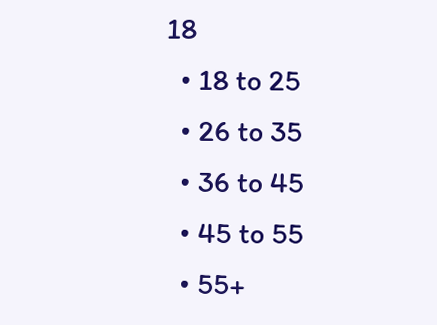18
  • 18 to 25
  • 26 to 35
  • 36 to 45
  • 45 to 55
  • 55+